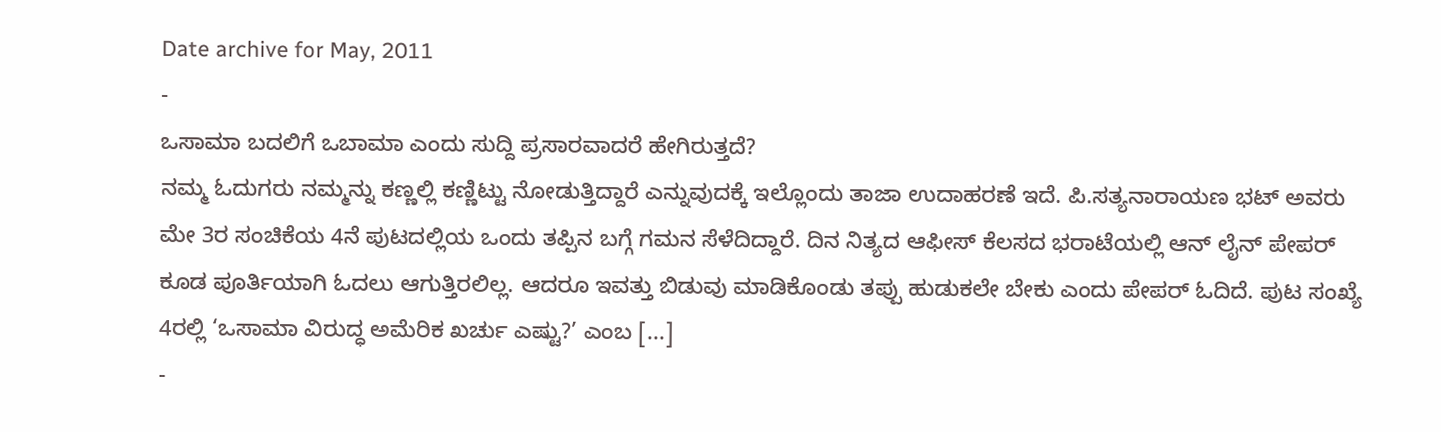Date archive for May, 2011
-
ಒಸಾಮಾ ಬದಲಿಗೆ ಒಬಾಮಾ ಎಂದು ಸುದ್ದಿ ಪ್ರಸಾರವಾದರೆ ಹೇಗಿರುತ್ತದೆ?
ನಮ್ಮ ಓದುಗರು ನಮ್ಮನ್ನು ಕಣ್ಣಲ್ಲಿ ಕಣ್ಣಿಟ್ಟು ನೋಡುತ್ತಿದ್ದಾರೆ ಎನ್ನುವುದಕ್ಕೆ ಇಲ್ಲೊಂದು ತಾಜಾ ಉದಾಹರಣೆ ಇದೆ. ಪಿ.ಸತ್ಯನಾರಾಯಣ ಭಟ್ ಅವರು ಮೇ 3ರ ಸಂಚಿಕೆಯ 4ನೆ ಪುಟದಲ್ಲಿಯ ಒಂದು ತಪ್ಪಿನ ಬಗ್ಗೆ ಗಮನ ಸೆಳೆದಿದ್ದಾರೆ. ದಿನ ನಿತ್ಯದ ಆಫೀಸ್ ಕೆಲಸದ ಭರಾಟೆಯಲ್ಲಿ ಆನ್ ಲೈನ್ ಪೇಪರ್ ಕೂಡ ಪೂರ್ತಿಯಾಗಿ ಓದಲು ಆಗುತ್ತಿರಲಿಲ್ಲ. ಆದರೂ ಇವತ್ತು ಬಿಡುವು ಮಾಡಿಕೊಂಡು ತಪ್ಪು ಹುಡುಕಲೇ ಬೇಕು ಎಂದು ಪೇಪರ್ ಓದಿದೆ. ಪುಟ ಸಂಖ್ಯೆ 4ರಲ್ಲಿ ‘ಒಸಾಮಾ ವಿರುದ್ಧ ಅಮೆರಿಕ ಖರ್ಚು ಎಷ್ಟು?’ ಎಂಬ [...]
-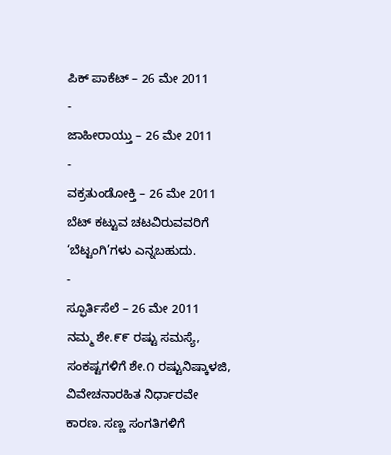ಪಿಕ್ ಪಾಕೆಟ್ – 26 ಮೇ 2011
-
ಜಾಹೀರಾಯ್ತು – 26 ಮೇ 2011
-
ವಕ್ರತುಂಡೋಕ್ತಿ – 26 ಮೇ 2011
ಬೆಟ್ ಕಟ್ಟುವ ಚಟವಿರುವವರಿಗೆ ‘ಬೆಟ್ಟಂಗಿ’ಗಳು ಎನ್ನಬಹುದು.
-
ಸ್ಫೂರ್ತಿಸೆಲೆ – 26 ಮೇ 2011
ನಮ್ಮ ಶೇ.೯೯ ರಷ್ಟು ಸಮಸ್ಯೆ, ಸಂಕಷ್ಟಗಳಿಗೆ ಶೇ.೧ ರಷ್ಟುನಿಷ್ಕಾಳಜಿ, ವಿವೇಚನಾರಹಿತ ನಿರ್ಧಾರವೇ ಕಾರಣ. ಸಣ್ಣ ಸಂಗತಿಗಳಿಗೆ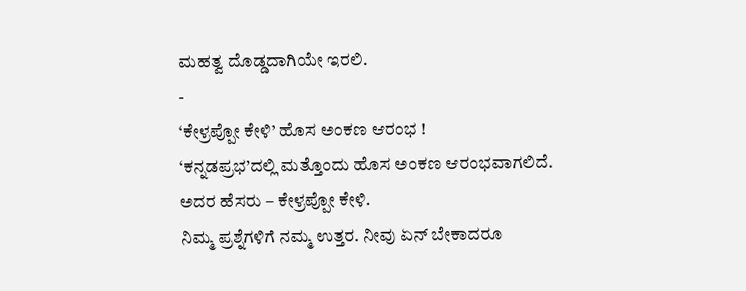ಮಹತ್ವ ದೊಡ್ಡದಾಗಿಯೇ ಇರಲಿ.
-
‘ಕೇಳ್ರಪ್ಪೋ ಕೇಳಿ’ ಹೊಸ ಅಂಕಣ ಆರಂಭ !
‘ಕನ್ನಡಪ್ರಭ’ದಲ್ಲಿ ಮತ್ತೊಂದು ಹೊಸ ಅಂಕಣ ಆರಂಭವಾಗಲಿದೆ. ಅದರ ಹೆಸರು – ಕೇಳ್ರಪ್ಪೋ ಕೇಳಿ.
ನಿಮ್ಮ ಪ್ರಶ್ನೆಗಳಿಗೆ ನಮ್ಮ ಉತ್ತರ. ನೀವು ಏನ್ ಬೇಕಾದರೂ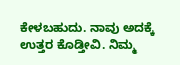ಕೇಳಬಹುದು. ನಾವು ಅದಕ್ಕೆ ಉತ್ತರ ಕೊಡ್ತೀವಿ. ನಿಮ್ಮ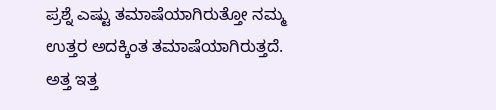ಪ್ರಶ್ನೆ ಎಷ್ಟು ತಮಾಷೆಯಾಗಿರುತ್ತೋ ನಮ್ಮ ಉತ್ತರ ಅದಕ್ಕಿಂತ ತಮಾಷೆಯಾಗಿರುತ್ತದೆ.
ಅತ್ತ ಇತ್ತ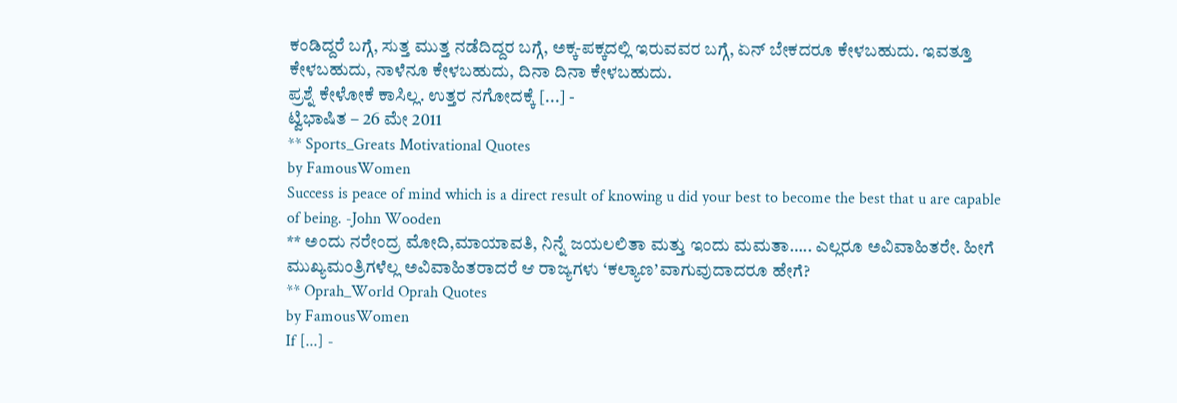ಕಂಡಿದ್ದರೆ ಬಗ್ಗೆ, ಸುತ್ತ ಮುತ್ತ ನಡೆದಿದ್ದರ ಬಗ್ಗೆ, ಅಕ್ಕ-ಪಕ್ಕದಲ್ಲಿ ಇರುವವರ ಬಗ್ಗೆ, ಏನ್ ಬೇಕದರೂ ಕೇಳಬಹುದು. ಇವತ್ತೂ ಕೇಳಬಹುದು, ನಾಳೆನೂ ಕೇಳಬಹುದು, ದಿನಾ ದಿನಾ ಕೇಳಬಹುದು.
ಪ್ರಶ್ನೆ ಕೇಳೋಕೆ ಕಾಸಿಲ್ಲ. ಉತ್ತರ ನಗೋದಕ್ಕೆ [...] -
ಟ್ವಿಭಾಷಿತ – 26 ಮೇ 2011
** Sports_Greats Motivational Quotes
by FamousWomen
Success is peace of mind which is a direct result of knowing u did your best to become the best that u are capable of being. -John Wooden
** ಅಂದು ನರೇಂದ್ರ ಮೋದಿ,ಮಾಯಾವತಿ, ನಿನ್ನೆ ಜಯಲಲಿತಾ ಮತ್ತು ಇಂದು ಮಮತಾ….. ಎಲ್ಲರೂ ಅವಿವಾಹಿತರೇ. ಹೀಗೆ ಮುಖ್ಯಮಂತ್ರಿಗಳೆಲ್ಲ ಅವಿವಾಹಿತರಾದರೆ ಆ ರಾಜ್ಯಗಳು ‘ಕಲ್ಯಾಣ’ವಾಗುವುದಾದರೂ ಹೇಗೆ?
** Oprah_World Oprah Quotes
by FamousWomen
If [...] -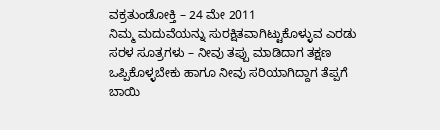ವಕ್ರತುಂಡೋಕ್ತಿ – 24 ಮೇ 2011
ನಿಮ್ಮ ಮದುವೆಯನ್ನು ಸುರಕ್ಷಿತವಾಗಿಟ್ಟುಕೊಳ್ಳುವ ಎರಡು ಸರಳ ಸೂತ್ರಗಳು – ನೀವು ತಪ್ಪು ಮಾಡಿದಾಗ ತಕ್ಷಣ ಒಪ್ಪಿಕೊಳ್ಳಬೇಕು ಹಾಗೂ ನೀವು ಸರಿಯಾಗಿದ್ದಾಗ ತೆಪ್ಪಗೆ ಬಾಯಿ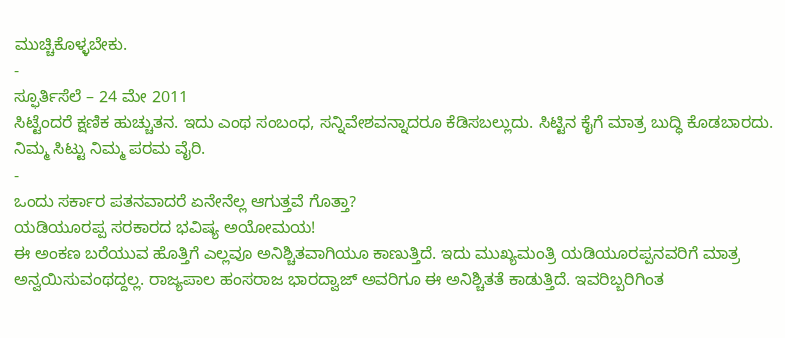ಮುಚ್ಚಿಕೊಳ್ಳಬೇಕು.
-
ಸ್ಫೂರ್ತಿಸೆಲೆ – 24 ಮೇ 2011
ಸಿಟ್ಟೆಂದರೆ ಕ್ಷಣಿಕ ಹುಚ್ಚುತನ. ಇದು ಎಂಥ ಸಂಬಂಧ, ಸನ್ನಿವೇಶವನ್ನಾದರೂ ಕೆಡಿಸಬಲ್ಲುದು. ಸಿಟ್ಟಿನ ಕೈಗೆ ಮಾತ್ರ ಬುದ್ಧಿ ಕೊಡಬಾರದು. ನಿಮ್ಮ ಸಿಟ್ಟು ನಿಮ್ಮ ಪರಮ ವೈರಿ.
-
ಒಂದು ಸರ್ಕಾರ ಪತನವಾದರೆ ಏನೇನೆಲ್ಲ ಆಗುತ್ತವೆ ಗೊತ್ತಾ?
ಯಡಿಯೂರಪ್ಪ ಸರಕಾರದ ಭವಿಷ್ಯ ಅಯೋಮಯ!
ಈ ಅಂಕಣ ಬರೆಯುವ ಹೊತ್ತಿಗೆ ಎಲ್ಲವೂ ಅನಿಶ್ಚಿತವಾಗಿಯೂ ಕಾಣುತ್ತಿದೆ. ಇದು ಮುಖ್ಯಮಂತ್ರಿ ಯಡಿಯೂರಪ್ಪನವರಿಗೆ ಮಾತ್ರ ಅನ್ವಯಿಸುವಂಥದ್ದಲ್ಲ. ರಾಜ್ಯಪಾಲ ಹಂಸರಾಜ ಭಾರದ್ವಾಜ್ ಅವರಿಗೂ ಈ ಅನಿಶ್ಚಿತತೆ ಕಾಡುತ್ತಿದೆ. ಇವರಿಬ್ಬರಿಗಿಂತ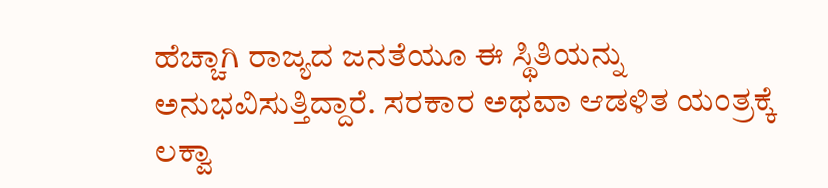ಹೆಚ್ಚಾಗಿ ರಾಜ್ಯದ ಜನತೆಯೂ ಈ ಸ್ಥಿತಿಯನ್ನು ಅನುಭವಿಸುತ್ತಿದ್ದಾರೆ. ಸರಕಾರ ಅಥವಾ ಆಡಳಿತ ಯಂತ್ರಕ್ಕೆ ಲಕ್ವಾ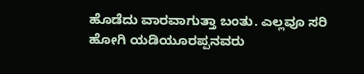ಹೊಡೆದು ವಾರವಾಗುತ್ತಾ ಬಂತು. ಎಲ್ಲವೂ ಸರಿ ಹೋಗಿ ಯಡಿಯೂರಪ್ಪನವರು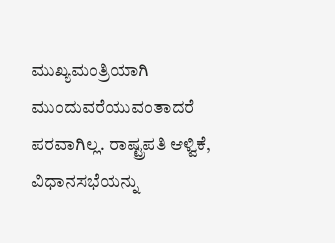ಮುಖ್ಯಮಂತ್ರಿಯಾಗಿ ಮುಂದುವರೆಯುವಂತಾದರೆ ಪರವಾಗಿಲ್ಲ. ರಾಷ್ಟ್ರಪತಿ ಆಳ್ವಿಕೆ, ವಿಧಾನಸಭೆಯನ್ನು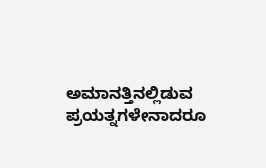ಅಮಾನತ್ತಿನಲ್ಲಿಡುವ ಪ್ರಯತ್ನಗಳೇನಾದರೂ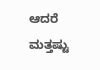ಆದರೆ ಮತ್ತಷ್ಟು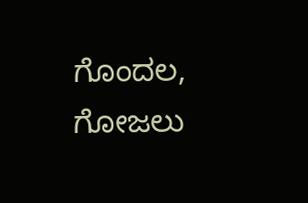ಗೊಂದಲ, ಗೋಜಲು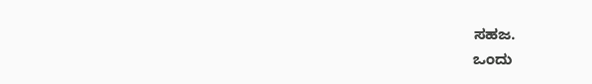ಸಹಜ.
ಒಂದು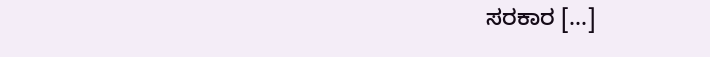ಸರಕಾರ [...]